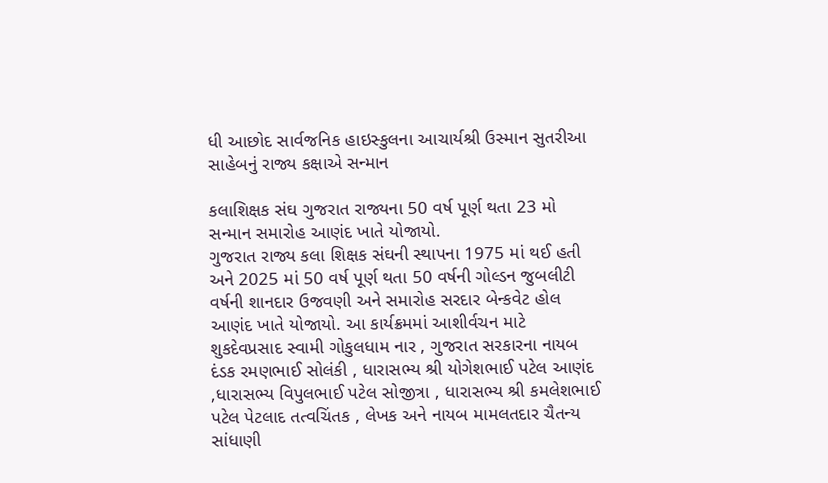ધી આછોદ સાર્વજનિક હાઇસ્કુલના આચાર્યશ્રી ઉસ્માન સુતરીઆ સાહેબનું રાજ્ય કક્ષાએ સન્માન

કલાશિક્ષક સંઘ ગુજરાત રાજ્યના 50 વર્ષ પૂર્ણ થતા 23 મો સન્માન સમારોહ આણંદ ખાતે યોજાયો.
ગુજરાત રાજ્ય કલા શિક્ષક સંઘની સ્થાપના 1975 માં થઈ હતી અને 2025 માં 50 વર્ષ પૂર્ણ થતા 50 વર્ષની ગોલ્ડન જુબલીટી વર્ષની શાનદાર ઉજવણી અને સમારોહ સરદાર બેન્કવેટ હોલ આણંદ ખાતે યોજાયો. આ કાર્યક્રમમાં આશીર્વચન માટે શુકદેવપ્રસાદ સ્વામી ગોકુલધામ નાર , ગુજરાત સરકારના નાયબ દંડક રમણભાઈ સોલંકી , ધારાસભ્ય શ્રી યોગેશભાઈ પટેલ આણંદ ,ધારાસભ્ય વિપુલભાઈ પટેલ સોજીત્રા , ધારાસભ્ય શ્રી કમલેશભાઈ પટેલ પેટલાદ તત્વચિંતક , લેખક અને નાયબ મામલતદાર ચૈતન્ય સાંધાણી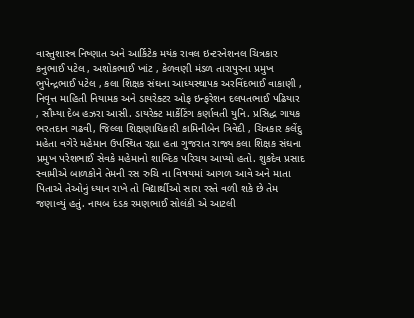વાસ્તુશાસ્ત્ર નિષ્ણાત અને આર્કિટેક મયંક રાવલ ઇન્ટરનેશનલ ચિત્રકાર કનુભાઈ પટેલ , અશોકભાઈ ખાંટ , કેળવણી મંડળ તારાપુરના પ્રમુખ ભુપેન્દ્રભાઈ પટેલ , કલા શિક્ષક સંઘના આધ્યસ્થાપક અરવિંદભાઈ વાકાણી , નિવૃત્ત માહિતી નિયામક અને ડાયરેક્ટર ઓફ ઇન્ફરેશન દલપતભાઈ પઢિયાર , સૌમ્યા દેબ હઝરા આસી. ડાયરેક્ટ માર્કેટિંગ કર્ણાવતી યુનિ. પ્રસિદ્ધ ગાયક ભરતદાન ગઢવી, જિલ્લા શિક્ષણાધિકારી કામિનીબેન ત્રિવેદી , ચિત્રકાર કલેંદુ મહેતા વગેરે મહેમાન ઉપસ્થિત રહ્યા હતા ગુજરાત રાજ્ય કલા શિક્ષક સંઘના પ્રમુખ પરેશભાઈ સેવકે મહેમાનો શાબ્દિક પરિચય આપ્યો હતો. શુકદેવ પ્રસાદ સ્વામીએ બાળકોને તેમની રસ રુચિ ના વિષયમાં આગળ આવે અને માતા પિતાએ તેઓનું ધ્યાન રાખે તો વિદ્યાર્થીઓ સારા રસ્તે વળી શકે છે તેમ જણાવ્યું હતું. નાયબ દંડક રમણભાઈ સોલંકી એ આટલી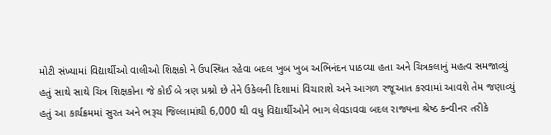મોટી સંખ્યામાં વિદ્યાર્થીઓ વાલીઓ શિક્ષકો ને ઉપસ્થિત રહેવા બદલ ખુબ ખુબ અભિનંદન પાઠવ્યા હતા અને ચિત્રકલાનું મહત્વ સમજાવ્યું હતું સાથે સાથે ચિત્ર શિક્ષકોના જે કોઈ બે ત્રણ પ્રશ્નો છે તેને ઉકેલની દિશામાં વિચારાશે અને આગળ રજૂઆત કરવામાં આવશે તેમ જણાવ્યું હતું આ કાર્યક્રમમાં સુરત અને ભરૂચ જિલ્લામાંથી 6,000 થી વધુ વિદ્યાર્થીઓને ભાગ લેવડાવવા બદલ રાજ્યના શ્રેષ્ઠ કન્વીનર તરીકે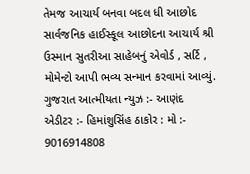તેમજ આચાર્ય બનવા બદલ ધી આછોદ સાર્વજનિક હાઈસ્કૂલ આછોદના આચાર્ય શ્રી ઉસ્માન સુતરીઆ સાહેબનું એવોર્ડ , સર્ટિ , મોમેન્ટો આપી ભવ્ય સન્માન કરવામાં આવ્યું.
ગુજરાત આત્મીયતા ન્યુઝ :- આણંદ
એડીટર :- હિમાંશુસિંહ ઠાકોર : મો :- 9016914808